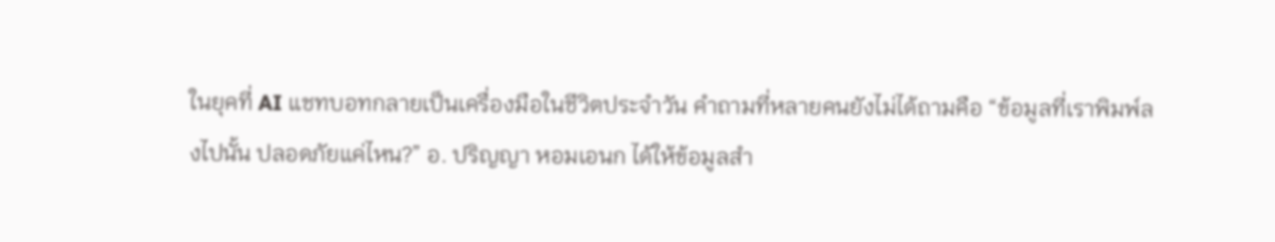ในยุคที่ AI แชทบอทกลายเป็นเครื่องมือในชีวิตประจำวัน คำถามที่หลายคนยังไม่ได้ถามคือ “ข้อมูลที่เราพิมพ์ลงไปนั้น ปลอดภัยแค่ไหน?” อ. ปริญญา หอมเอนก ได้ให้ข้อมูลสำ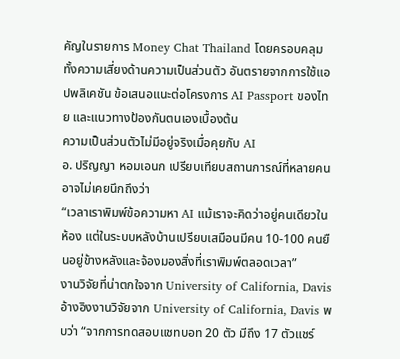คัญในรายการ Money Chat Thailand โดยครอบคลุมทั้งความเสี่ยงด้านความเป็นส่วนตัว อันตรายจากการใช้แอปพลิเคชัน ข้อเสนอแนะต่อโครงการ AI Passport ของไทย และแนวทางป้องกันตนเองเบื้องต้น
ความเป็นส่วนตัวไม่มีอยู่จริงเมื่อคุยกับ AI
อ. ปริญญา หอมเอนก เปรียบเทียบสถานการณ์ที่หลายคนอาจไม่เคยนึกถึงว่า
“เวลาเราพิมพ์ข้อความหา AI แม้เราจะคิดว่าอยู่คนเดียวในห้อง แต่ในระบบหลังบ้านเปรียบเสมือนมีคน 10-100 คนยืนอยู่ข้างหลังและจ้องมองสิ่งที่เราพิมพ์ตลอดเวลา”
งานวิจัยที่น่าตกใจจาก University of California, Davis
อ้างอิงงานวิจัยจาก University of California, Davis พบว่า “จากการทดสอบแชทบอท 20 ตัว มีถึง 17 ตัวแชร์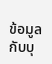ข้อมูลกับบุ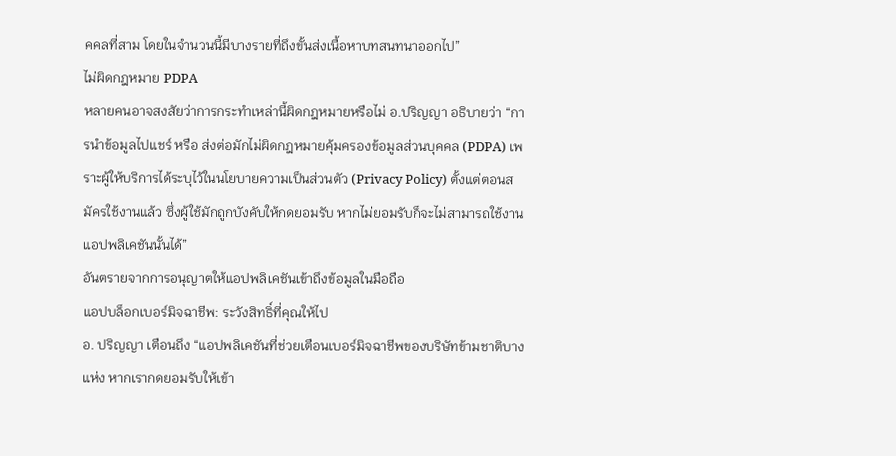คคลที่สาม โดยในจำนวนนี้มีบางรายที่ถึงขั้นส่งเนื้อหาบทสนทนาออกไป”
ไม่ผิดกฎหมาย PDPA
หลายคนอาจสงสัยว่าการกระทำเหล่านี้ผิดกฎหมายหรือไม่ อ.ปริญญา อธิบายว่า “การนำข้อมูลไปแชร์ หรือ ส่งต่อมักไม่ผิดกฎหมายคุ้มครองข้อมูลส่วนบุคคล (PDPA) เพราะผู้ให้บริการได้ระบุไว้ในนโยบายความเป็นส่วนตัว (Privacy Policy) ตั้งแต่ตอนสมัครใช้งานแล้ว ซึ่งผู้ใช้มักถูกบังคับให้กดยอมรับ หากไม่ยอมรับก็จะไม่สามารถใช้งานแอปพลิเคชันนั้นได้”
อันตรายจากการอนุญาตให้แอปพลิเคชันเข้าถึงข้อมูลในมือถือ
แอปบล็อกเบอร์มิจฉาชีพ: ระวังสิทธิ์ที่คุณให้ไป
อ. ปริญญา เตือนถึง “แอปพลิเคชันที่ช่วยเตือนเบอร์มิจฉาชีพของบริษัทข้ามชาติบางแห่ง หากเรากดยอมรับให้เข้า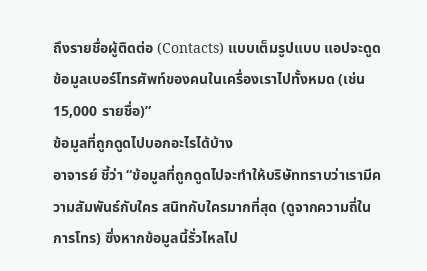ถึงรายชื่อผู้ติดต่อ (Contacts) แบบเต็มรูปแบบ แอปจะดูดข้อมูลเบอร์โทรศัพท์ของคนในเครื่องเราไปทั้งหมด (เช่น 15,000 รายชื่อ)”
ข้อมูลที่ถูกดูดไปบอกอะไรได้บ้าง
อาจารย์ ชี้ว่า “ข้อมูลที่ถูกดูดไปจะทำให้บริษัททราบว่าเรามีความสัมพันธ์กับใคร สนิทกับใครมากที่สุด (ดูจากความถี่ในการโทร) ซึ่งหากข้อมูลนี้รั่วไหลไป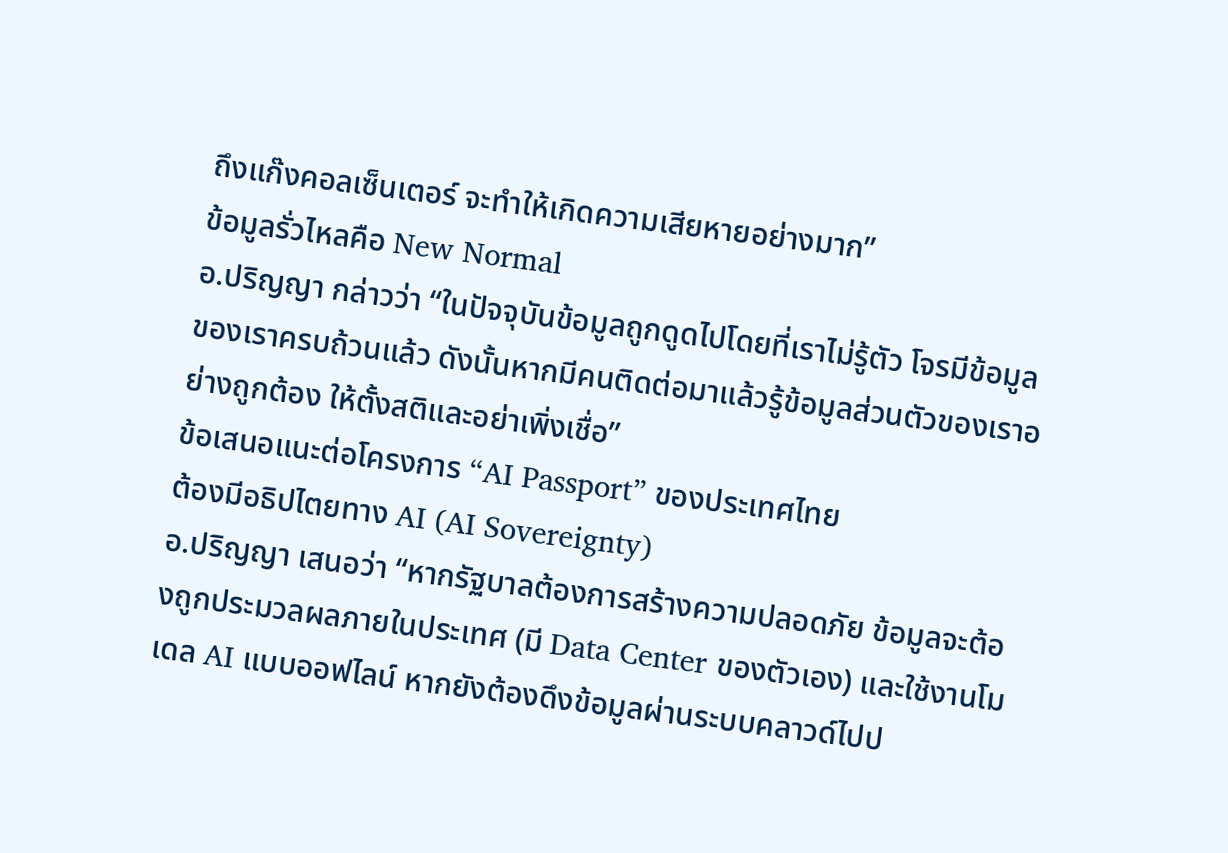ถึงแก๊งคอลเซ็นเตอร์ จะทำให้เกิดความเสียหายอย่างมาก”
ข้อมูลรั่วไหลคือ New Normal
อ.ปริญญา กล่าวว่า “ในปัจจุบันข้อมูลถูกดูดไปโดยที่เราไม่รู้ตัว โจรมีข้อมูลของเราครบถ้วนแล้ว ดังนั้นหากมีคนติดต่อมาแล้วรู้ข้อมูลส่วนตัวของเราอย่างถูกต้อง ให้ตั้งสติและอย่าเพิ่งเชื่อ”
ข้อเสนอแนะต่อโครงการ “AI Passport” ของประเทศไทย
ต้องมีอธิปไตยทาง AI (AI Sovereignty)
อ.ปริญญา เสนอว่า “หากรัฐบาลต้องการสร้างความปลอดภัย ข้อมูลจะต้องถูกประมวลผลภายในประเทศ (มี Data Center ของตัวเอง) และใช้งานโมเดล AI แบบออฟไลน์ หากยังต้องดึงข้อมูลผ่านระบบคลาวด์ไปป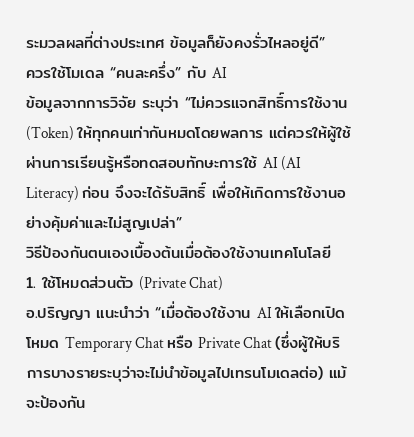ระมวลผลที่ต่างประเทศ ข้อมูลก็ยังคงรั่วไหลอยู่ดี”
ควรใช้โมเดล “คนละครึ่ง” กับ AI
ข้อมูลจากการวิจัย ระบุว่า “ไม่ควรแจกสิทธิ์การใช้งาน (Token) ให้ทุกคนเท่ากันหมดโดยพลการ แต่ควรให้ผู้ใช้ผ่านการเรียนรู้หรือทดสอบทักษะการใช้ AI (AI Literacy) ก่อน จึงจะได้รับสิทธิ์ เพื่อให้เกิดการใช้งานอย่างคุ้มค่าและไม่สูญเปล่า”
วิธีป้องกันตนเองเบื้องต้นเมื่อต้องใช้งานเทคโนโลยี
1. ใช้โหมดส่วนตัว (Private Chat)
อ.ปริญญา แนะนำว่า “เมื่อต้องใช้งาน AI ให้เลือกเปิดโหมด Temporary Chat หรือ Private Chat (ซึ่งผู้ให้บริการบางรายระบุว่าจะไม่นำข้อมูลไปเทรนโมเดลต่อ) แม้จะป้องกัน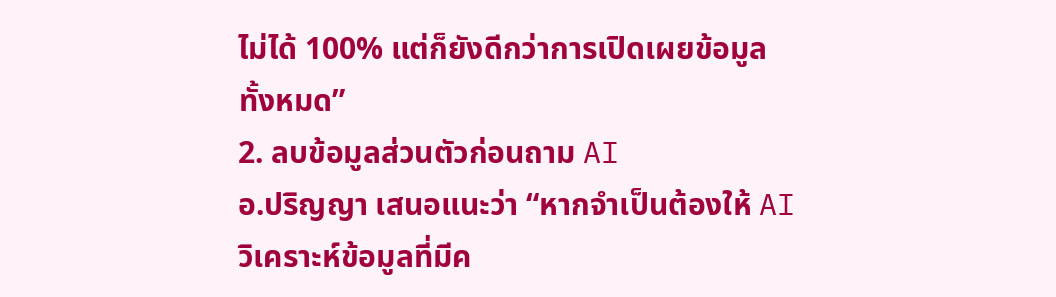ไม่ได้ 100% แต่ก็ยังดีกว่าการเปิดเผยข้อมูลทั้งหมด”
2. ลบข้อมูลส่วนตัวก่อนถาม AI
อ.ปริญญา เสนอแนะว่า “หากจำเป็นต้องให้ AI วิเคราะห์ข้อมูลที่มีค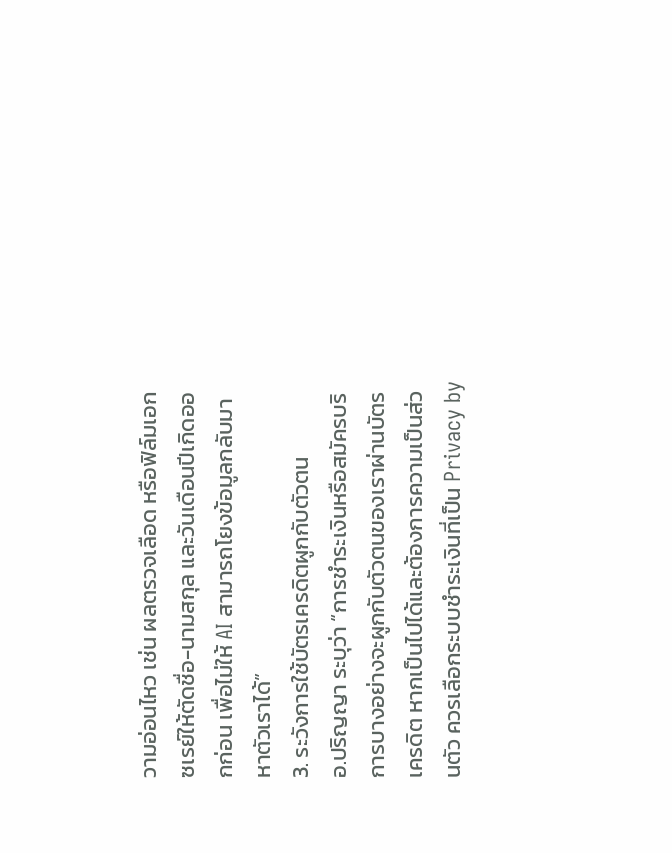วามอ่อนไหว เช่น ผลตรวจเลือด หรือฟิล์มเอกซเรย์ให้ตัดชื่อ-นามสกุล และวันเดือนปีเกิดออกก่อน เพื่อไม่ให้ AI สามารถโยงข้อมูลกลับมาหาตัวเราได้”
3. ระวังการใช้บัตรเครดิตผูกกับตัวตน
อ.ปริญญา ระบุว่า “การชำระเงินหรือสมัครบริการบางอย่างจะผูกกับตัวตนของเราผ่านบัตรเครดิต หากเป็นไปได้และต้องการความเป็นส่วนตัว ควรเลือกระบบชำระเงินที่เป็น Privacy by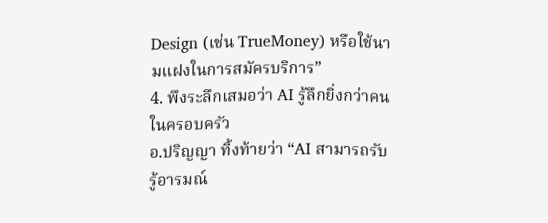Design (เช่น TrueMoney) หรือใช้นามแฝงในการสมัครบริการ”
4. พึงระลึกเสมอว่า AI รู้ลึกยิ่งกว่าคนในครอบครัว
อ.ปริญญา ทิ้งท้ายว่า “AI สามารถรับรู้อารมณ์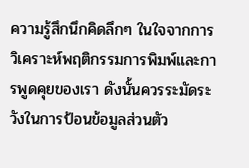ความรู้สึกนึกคิดลึกๆ ในใจจากการวิเคราะห์พฤติกรรมการพิมพ์และการพูดคุยของเรา ดังนั้นควรระมัดระวังในการป้อนข้อมูลส่วนตัว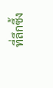ที่ลึกซึ้ง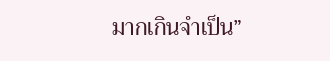มากเกินจำเป็น”